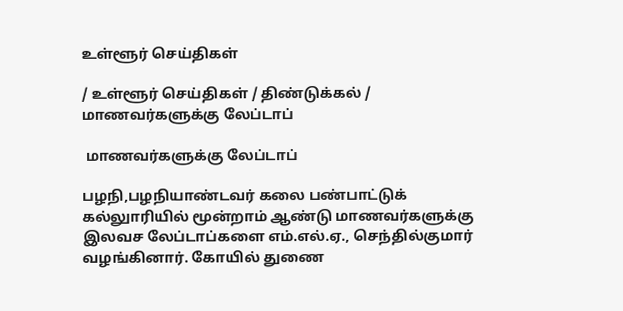உள்ளூர் செய்திகள்

/ உள்ளூர் செய்திகள் / திண்டுக்கல் /  மாணவர்களுக்கு லேப்டாப்

 மாணவர்களுக்கு லேப்டாப்

பழநி,பழநியாண்டவர் கலை பண்பாட்டுக் கல்லுாரியில் மூன்றாம் ஆண்டு மாணவர்களுக்கு இலவச லேப்டாப்களை எம்.எல்.ஏ., செந்தில்குமார் வழங்கினார். கோயில் துணை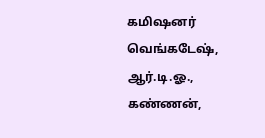கமிஷனர் வெங்கடேஷ், ஆர்.டி.ஓ., கண்ணன்,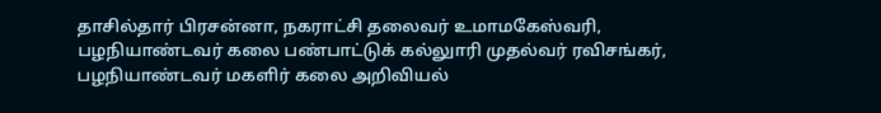தாசில்தார் பிரசன்னா, நகராட்சி தலைவர் உமாமகேஸ்வரி, பழநியாண்டவர் கலை பண்பாட்டுக் கல்லுாரி முதல்வர் ரவிசங்கர், பழநியாண்டவர் மகளிர் கலை அறிவியல்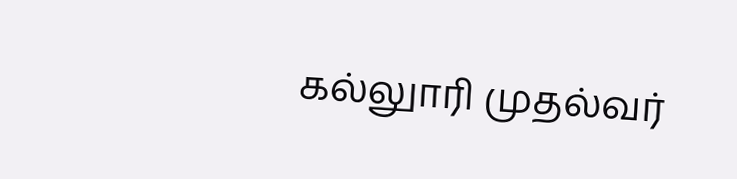கல்லுாரி முதல்வர்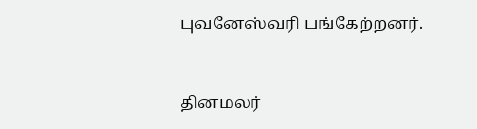புவனேஸ்வரி பங்கேற்றனர்.


தினமலர்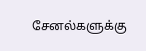சேனல்களுக்கு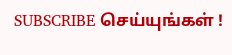SUBSCRIBE செய்யுங்கள் !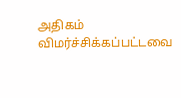அதிகம் விமர்ச்சிக்கப்பட்டவை